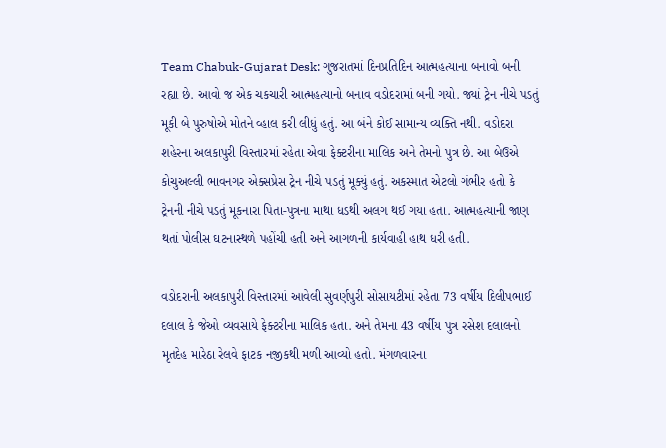Team Chabuk-Gujarat Desk: ગુજરાતમાં દિનપ્રતિદિન આત્મહત્યાના બનાવો બની રહ્યા છે. આવો જ એક ચકચારી આત્મહત્યાનો બનાવ વડોદરામાં બની ગયો. જ્યાં ટ્રેન નીચે પડતું મૂકી બે પુરુષોએ મોતને વ્હાલ કરી લીધું હતું. આ બંને કોઈ સામાન્ય વ્યક્તિ નથી. વડોદરા શહેરના અલકાપુરી વિસ્તારમાં રહેતા એવા ફેક્ટરીના માલિક અને તેમનો પુત્ર છે. આ બેઉએ કોચુઅલ્લી ભાવનગર એક્સપ્રેસ ટ્રેન નીચે પડતું મૂક્યું હતું. અકસ્માત એટલો ગંભીર હતો કે ટ્રેનની નીચે પડતું મૂકનારા પિતા-પુત્રના માથા ધડથી અલગ થઈ ગયા હતા. આત્મહત્યાની જાણ થતાં પોલીસ ઘટનાસ્થળે પહોંચી હતી અને આગળની કાર્યવાહી હાથ ધરી હતી.

વડોદરાની અલકાપુરી વિસ્તારમાં આવેલી સુવર્ણપુરી સોસાયટીમાં રહેતા 73 વર્ષીય દિલીપભાઈ દલાલ કે જેઓ વ્યવસાયે ફેક્ટરીના માલિક હતા. અને તેમના 43 વર્ષીય પુત્ર રસેશ દલાલનો મૃતદેહ મારેઠા રેલવે ફાટક નજીકથી મળી આવ્યો હતો. મંગળવારના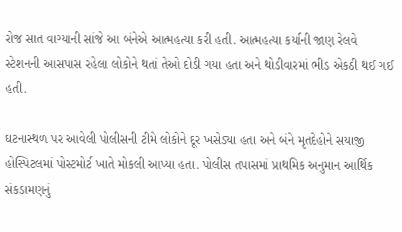રોજ સાત વાગ્યાની સાંજે આ બંનેએ આત્મહત્યા કરી હતી. આત્મહત્યા કર્યાની જાણ રેલવે સ્ટેશનની આસપાસ રહેલા લોકોને થતાં તેઓ દોડી ગયા હતા અને થોડીવારમાં ભીડ એકઠી થઈ ગઈ હતી.

ઘટનાસ્થળ પર આવેલી પોલીસની ટીમે લોકોને દૂર ખસેડ્યા હતા અને બંને મૃતદેહોને સયાજી હોસ્પિટલમાં પોસ્ટમોર્ટ ખાતે મોકલી આપ્યા હતા. પોલીસ તપાસમાં પ્રાથમિક અનુમાન આર્થિક સંકડામણનું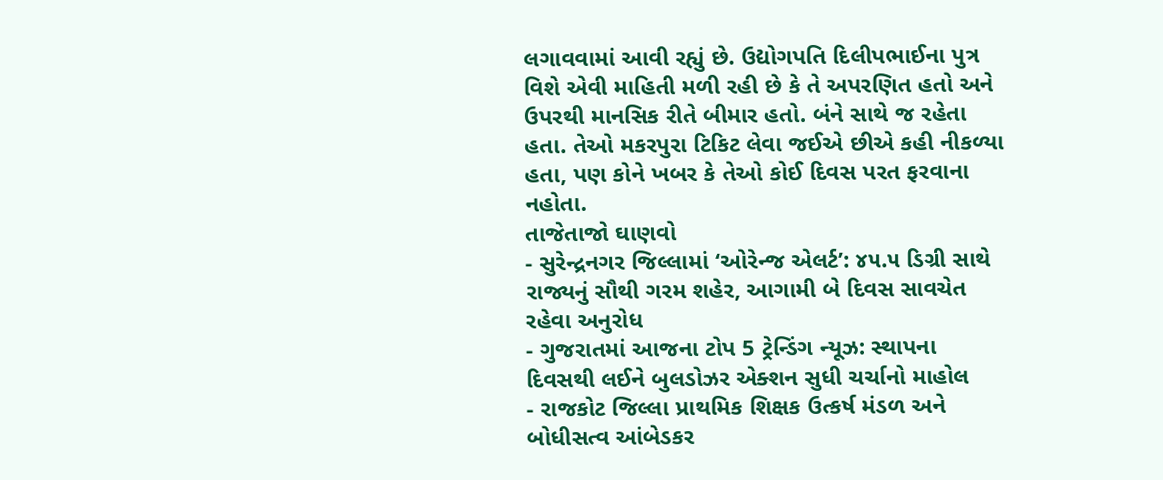લગાવવામાં આવી રહ્યું છે. ઉદ્યોગપતિ દિલીપભાઈના પુત્ર વિશે એવી માહિતી મળી રહી છે કે તે અપરણિત હતો અને ઉપરથી માનસિક રીતે બીમાર હતો. બંને સાથે જ રહેતા હતા. તેઓ મકરપુરા ટિકિટ લેવા જઈએ છીએ કહી નીકળ્યા હતા, પણ કોને ખબર કે તેઓ કોઈ દિવસ પરત ફરવાના નહોતા.
તાજેતાજો ઘાણવો
- સુરેન્દ્રનગર જિલ્લામાં ‘ઓરેન્જ એલર્ટ’: ૪૫.૫ ડિગ્રી સાથે રાજ્યનું સૌથી ગરમ શહેર, આગામી બે દિવસ સાવચેત રહેવા અનુરોધ
- ગુજરાતમાં આજના ટોપ 5 ટ્રેન્ડિંગ ન્યૂઝ: સ્થાપના દિવસથી લઈને બુલડોઝર એક્શન સુધી ચર્ચાનો માહોલ
- રાજકોટ જિલ્લા પ્રાથમિક શિક્ષક ઉત્કર્ષ મંડળ અને બોધીસત્વ આંબેડકર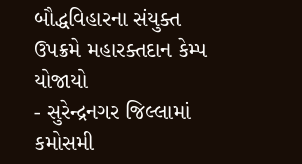બૌદ્ધવિહારના સંયુક્ત ઉપક્રમે મહારક્તદાન કેમ્પ યોજાયો
- સુરેન્દ્રનગર જિલ્લામાં કમોસમી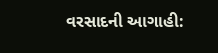વરસાદની આગાહી: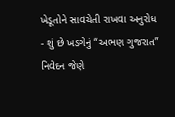ખેડૂતોને સાવચેતી રાખવા અનુરોધ
- શું છે ખડગેનું “અભણ ગુજરાત” નિવેદન જેણે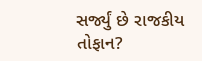સર્જ્યું છે રાજકીય તોફાન?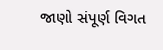જાણો સંપૂર્ણ વિગત